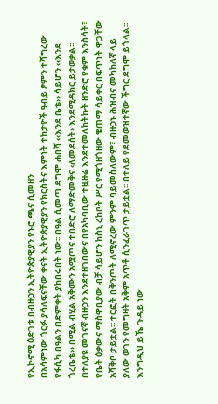የኢኮኖሚ ዕድገቱ በብዙኃን ኢትዮጵያዊያን የኑሮ ጫና ሲመዘን
በአሳምነው ጎርፉ ያሳለፍናቸው ቀናት ኢትዮጵያዊያን የክርስትና እምነት ተከታዮች ዓብይ ፆምን ተሻግረው የፋሲካ በዓልን በድምቀት ያከበሩበት ነው፡፡ በዓል ሲመጣ ደግሞ ሐበሻ ‹‹እንደ ቤቴ›› ሳይሆን ‹‹እንደ ጎረቤቴ›› በሚል ብሂል አቅሙን አሟጦና ተበድሮ ለማድመቅና ‹ለመደሰት› እንደሚዳክር ይታወቃል፡፡ በተለያዩ መገናኛ ብዙኃን እንደተዘገበውና በየአካባቢው ተዟዙሬ እንደተመለከትኩት ዘንድሮ የቁም እንስሳት፣ የቤት ዕቃውና ማስዋቢያው ብቻ ሳይሆን ከስኒ ረከቦት ሥር የሚጎዘጎዘው ቄጠማ ሳይቀር በፍጥነት ዋጋቸው አሻቅቦ ታይቷል፡፡ ተርፎት በቅንጦት ለሚኖረው ምንም ባይመስለውም፣ ብዙኃኑ ሕዝብና መካከለኛ ላይ ያለው ወገን የመግዛት አቅም አጥቶ ሲንፈራገጥ ታይቷል፡፡ በተለይ የደመወዝተኛው ችግር ደግሞ ይጎላል፡፡ እንግዲህ ይኼ ጉዳይ ነው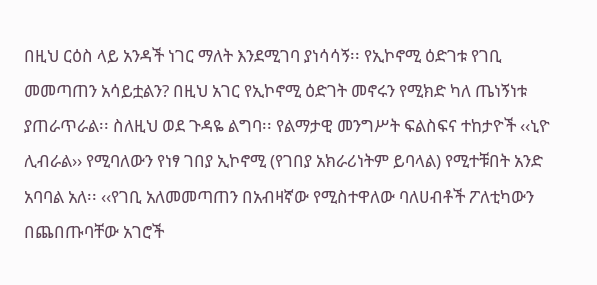በዚህ ርዕስ ላይ አንዳች ነገር ማለት እንደሚገባ ያነሳሳኝ፡፡ የኢኮኖሚ ዕድገቱ የገቢ መመጣጠን አሳይቷልን? በዚህ አገር የኢኮኖሚ ዕድገት መኖሩን የሚክድ ካለ ጤነኝነቱ ያጠራጥራል፡፡ ስለዚህ ወደ ጉዳዬ ልግባ፡፡ የልማታዊ መንግሥት ፍልስፍና ተከታዮች ‹‹ኒዮ ሊብራል›› የሚባለውን የነፃ ገበያ ኢኮኖሚ (የገበያ አክራሪነትም ይባላል) የሚተቹበት አንድ አባባል አለ፡፡ ‹‹የገቢ አለመመጣጠን በአብዛኛው የሚስተዋለው ባለሀብቶች ፖለቲካውን በጨበጡባቸው አገሮች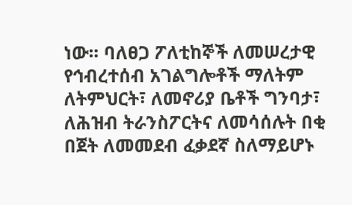ነው፡፡ ባለፀጋ ፖለቲከኞች ለመሠረታዊ የኅብረተሰብ አገልግሎቶች ማለትም ለትምህርት፣ ለመኖሪያ ቤቶች ግንባታ፣ ለሕዝብ ትራንስፖርትና ለመሳሰሉት በቂ በጀት ለመመደብ ፈቃደኛ ስለማይሆኑ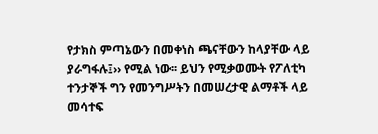የታክስ ምጣኔውን በመቀነስ ጫናቸውን ከላያቸው ላይ ያራግፋሉ፤›› የሚል ነው፡፡ ይህን የሚቃወሙት የፖለቲካ ተንታኞች ግን የመንግሥትን በመሠረታዊ ልማቶች ላይ መሳተፍ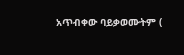አጥብቀው ባይቃወሙትም (